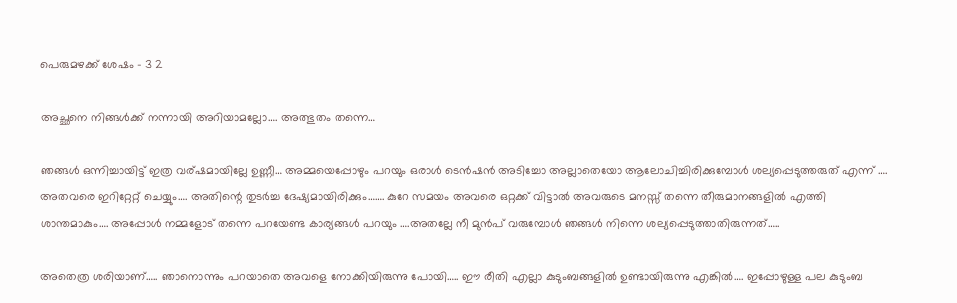പെരുമഴക്ക് ശേഷം – 3 2

അച്ഛനെ നിങ്ങൾക്ക് നന്നായി അറിയാമല്ലോ…. അത്ഭുതം തന്നെ…

ഞങ്ങൾ ഒന്നിച്ചായിട്ട് ഇത്ര വര്ഷമായില്ലേ ഉണ്ണീ… അമ്മയെപ്പോഴും പറയും ഒരാൾ ടെൻഷൻ അടിച്ചോ അല്ലാതെയോ ആലോചിച്ചിരിക്കുമ്പോൾ ശല്യപ്പെടുത്തരുത് എന്ന് …. അതവരെ ഇറിറ്റേറ്റ് ചെയ്യും…. അതിന്റെ തുടർച്ച ദേഷ്യമായിരിക്കും……. കുറേ സമയം അവരെ ഒറ്റക്ക് വിട്ടാൽ അവരുടെ മനസ്സ് തന്നെ തീരുമാനങ്ങളിൽ എത്തി ശാന്തമാകും…. അപ്പോൾ നമ്മളോട് തന്നെ പറയേണ്ട കാര്യങ്ങൾ പറയും ….അതല്ലേ നീ മുൻപ് വരുമ്പോൾ ഞങ്ങൾ നിന്നെ ശല്യപ്പെടുത്താതിരുന്നത്…..

അതെത്ര ശരിയാണ്….. ഞാനൊന്നും പറയാതെ അവളെ നോക്കിയിരുന്നു പോയി….. ഈ രീതി എല്ലാ കുടുംബങ്ങളിൽ ഉണ്ടായിരുന്നു എങ്കിൽ…. ഇപ്പോഴുള്ള പല കുടുംബ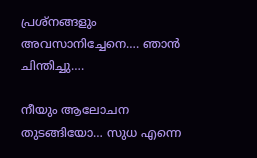പ്രശ്നങ്ങളും അവസാനിച്ചേനെ…. ഞാൻ ചിന്തിച്ചു….

നീയും ആലോചന തുടങ്ങിയോ… സുധ എന്നെ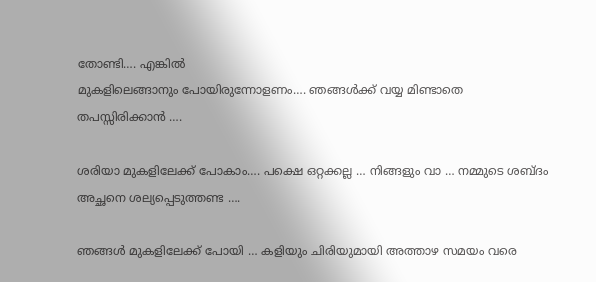തോണ്ടി…. എങ്കിൽ
മുകളിലെങ്ങാനും പോയിരുന്നോളണം…. ഞങ്ങൾക്ക് വയ്യ മിണ്ടാതെ തപസ്സിരിക്കാൻ ….

ശരിയാ മുകളിലേക്ക് പോകാം…. പക്ഷെ ഒറ്റക്കല്ല … നിങ്ങളും വാ … നമ്മുടെ ശബ്ദം അച്ഛനെ ശല്യപ്പെടുത്തണ്ട ….

ഞങ്ങൾ മുകളിലേക്ക് പോയി … കളിയും ചിരിയുമായി അത്താഴ സമയം വരെ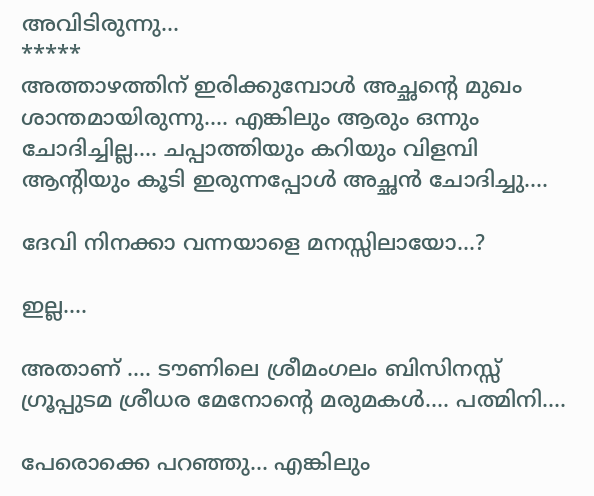അവിടിരുന്നു…
*****
അത്താഴത്തിന് ഇരിക്കുമ്പോൾ അച്ഛന്റെ മുഖം ശാന്തമായിരുന്നു…. എങ്കിലും ആരും ഒന്നും ചോദിച്ചില്ല…. ചപ്പാത്തിയും കറിയും വിളമ്പി ആന്റിയും കൂടി ഇരുന്നപ്പോൾ അച്ഛൻ ചോദിച്ചു….

ദേവി നിനക്കാ വന്നയാളെ മനസ്സിലായോ…?

ഇല്ല….

അതാണ് …. ടൗണിലെ ശ്രീമംഗലം ബിസിനസ്സ് ഗ്രൂപ്പുടമ ശ്രീധര മേനോന്റെ മരുമകൾ…. പത്മിനി….

പേരൊക്കെ പറഞ്ഞു… എങ്കിലും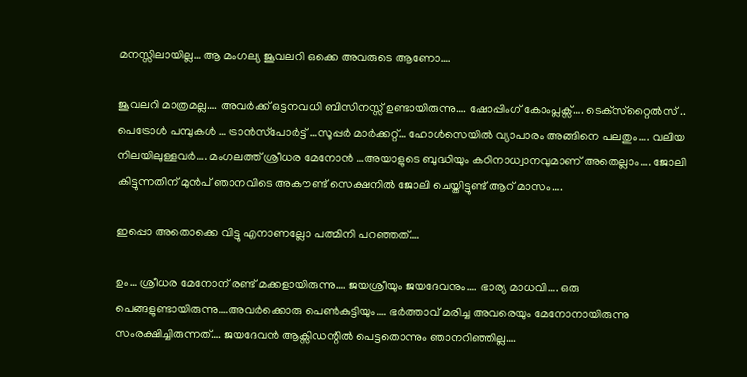മനസ്സിലായില്ല… ആ മംഗല്യ ജൂവലറി ഒക്കെ അവരുടെ ആണോ….

ജൂവലറി മാത്രമല്ല…. അവർക്ക് ഒട്ടനവധി ബിസിനസ്സ് ഉണ്ടായിരുന്നു…. ഷോപ്പിംഗ് കോംപ്ലക്സ്…. ടെക്‌സ്‌റ്റൈൽസ് .. പെട്രോൾ പമ്പുകൾ … ട്രാൻസ്‌പോർട്ട് …സൂപ്പർ മാർക്കറ്റ്… ഹോൾസെയിൽ വ്യാപാരം അങ്ങിനെ പലതും…. വലിയ നിലയിലുള്ളവർ…. മംഗലത്ത് ശ്രീധര മേനോൻ …അയാളുടെ ബുദ്ധിയും കഠിനാധ്വാനവുമാണ് അതെല്ലാം…. ജോലി കിട്ടുന്നതിന് മുൻപ് ഞാനവിടെ അകൗണ്ട് സെക്ഷനിൽ ജോലി ചെയ്തിട്ടുണ്ട് ആറ് മാസം….

ഇപ്പൊ അതൊക്കെ വിട്ടു എനാണല്ലോ പത്മിനി പറഞ്ഞത്….

ഉം… ശ്രീധര മേനോന് രണ്ട് മക്കളായിരുന്നു…. ജയശ്രീയും ജയദേവനും…. ഭാര്യ മാധവി…. ഒരു പെങ്ങളുണ്ടായിരുന്നു….അവർക്കൊരു പെൺകുട്ടിയും…. ഭർത്താവ് മരിച്ച അവരെയും മേനോനായിരുന്നു സംരക്ഷിച്ചിരുന്നത്…. ജയദേവൻ ആക്സിഡന്റിൽ പെട്ടതൊന്നും ഞാനറിഞ്ഞില്ല….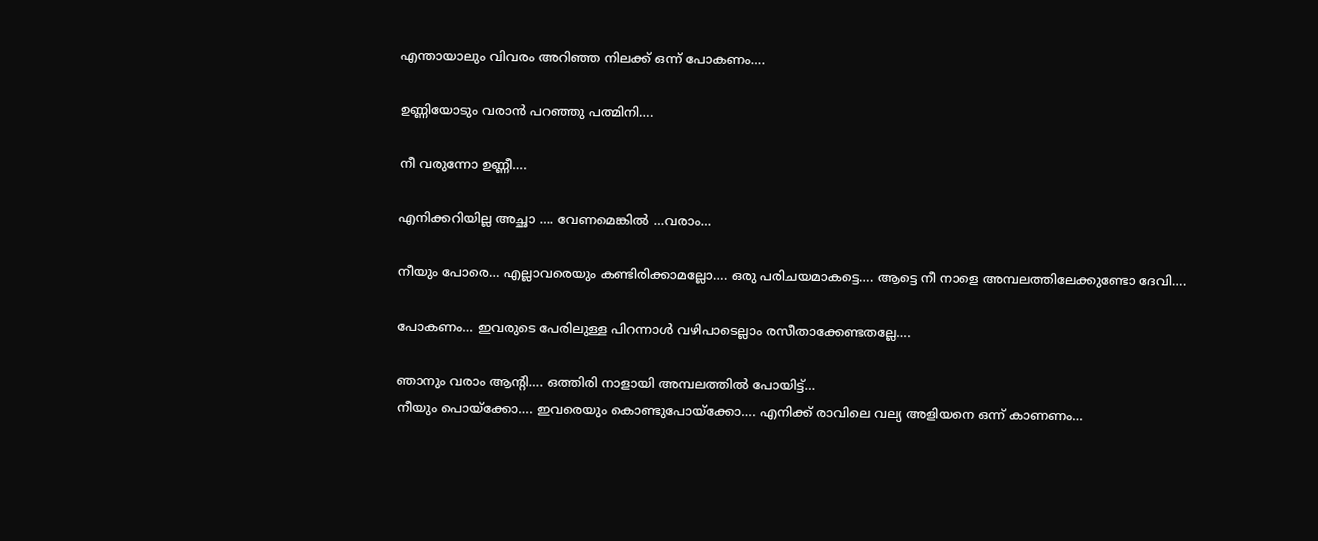എന്തായാലും വിവരം അറിഞ്ഞ നിലക്ക് ഒന്ന് പോകണം….

ഉണ്ണിയോടും വരാൻ പറഞ്ഞു പത്മിനി….

നീ വരുന്നോ ഉണ്ണീ….

എനിക്കറിയില്ല അച്ഛാ …. വേണമെങ്കിൽ …വരാം…

നീയും പോരെ… എല്ലാവരെയും കണ്ടിരിക്കാമല്ലോ…. ഒരു പരിചയമാകട്ടെ…. ആട്ടെ നീ നാളെ അമ്പലത്തിലേക്കുണ്ടോ ദേവി….

പോകണം… ഇവരുടെ പേരിലുള്ള പിറന്നാൾ വഴിപാടെല്ലാം രസീതാക്കേണ്ടതല്ലേ….

ഞാനും വരാം ആന്റി…. ഒത്തിരി നാളായി അമ്പലത്തിൽ പോയിട്ട്…
നീയും പൊയ്ക്കോ…. ഇവരെയും കൊണ്ടുപോയ്ക്കോ…. എനിക്ക് രാവിലെ വല്യ അളിയനെ ഒന്ന് കാണണം…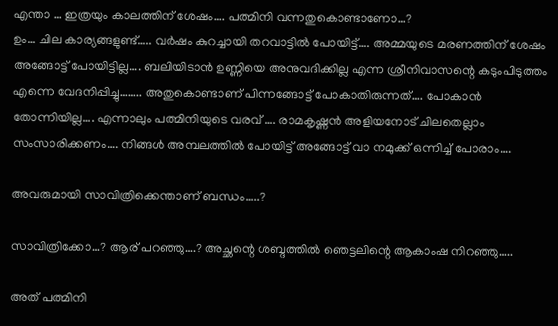എന്താ … ഇത്രയും കാലത്തിന് ശേഷം…. പത്മിനി വന്നതുകൊണ്ടാണോ…?
ഉം… ചില കാര്യങ്ങളുണ്ട്….. വർഷം കുറച്ചായി തറവാട്ടിൽ പോയിട്ട്…. അമ്മയുടെ മരണത്തിന് ശേഷം അങ്ങോട്ട് പോയിട്ടില്ല…. ബലിയിടാൻ ഉണ്ണിയെ അനുവദിക്കില്ല എന്ന ശ്രീനിവാസന്റെ കടുംപിടുത്തം എന്നെ വേദനിപ്പിച്ചു…….. അതുകൊണ്ടാണ് പിന്നങ്ങോട്ട് പോകാതിരുന്നത്…. പോകാൻ തോന്നിയില്ല…. എന്നാലും പത്മിനിയുടെ വരവ് …. രാമകൃഷ്ണൻ അളിയനോട് ചിലതെല്ലാം സംസാരിക്കണം…. നിങ്ങൾ അമ്പലത്തിൽ പോയിട്ട് അങ്ങോട്ട് വാ നമുക്ക് ഒന്നിച്ച് പോരാം….

അവരുമായി സാവിത്രിക്കെന്താണ് ബന്ധം…..?

സാവിത്രിക്കോ…? ആര് പറഞ്ഞു….? അച്ഛന്റെ ശബ്ദത്തിൽ ഞെട്ടലിന്റെ ആകാംഷ നിറഞ്ഞു…..

അത് പത്മിനി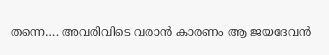തന്നെ…. അവരിവിടെ വരാൻ കാരണം ആ ജയദേവൻ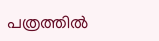പത്രത്തിൽ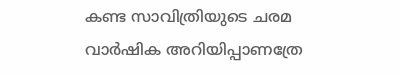കണ്ട സാവിത്രിയുടെ ചരമ വാർഷിക അറിയിപ്പാണത്രേ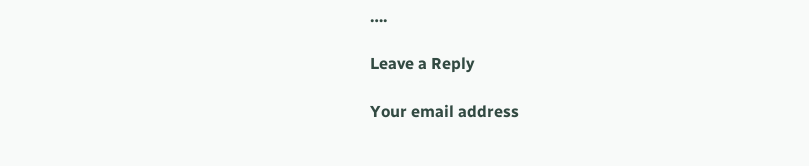….

Leave a Reply

Your email address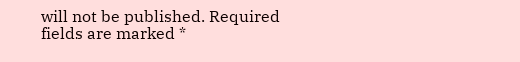will not be published. Required fields are marked *